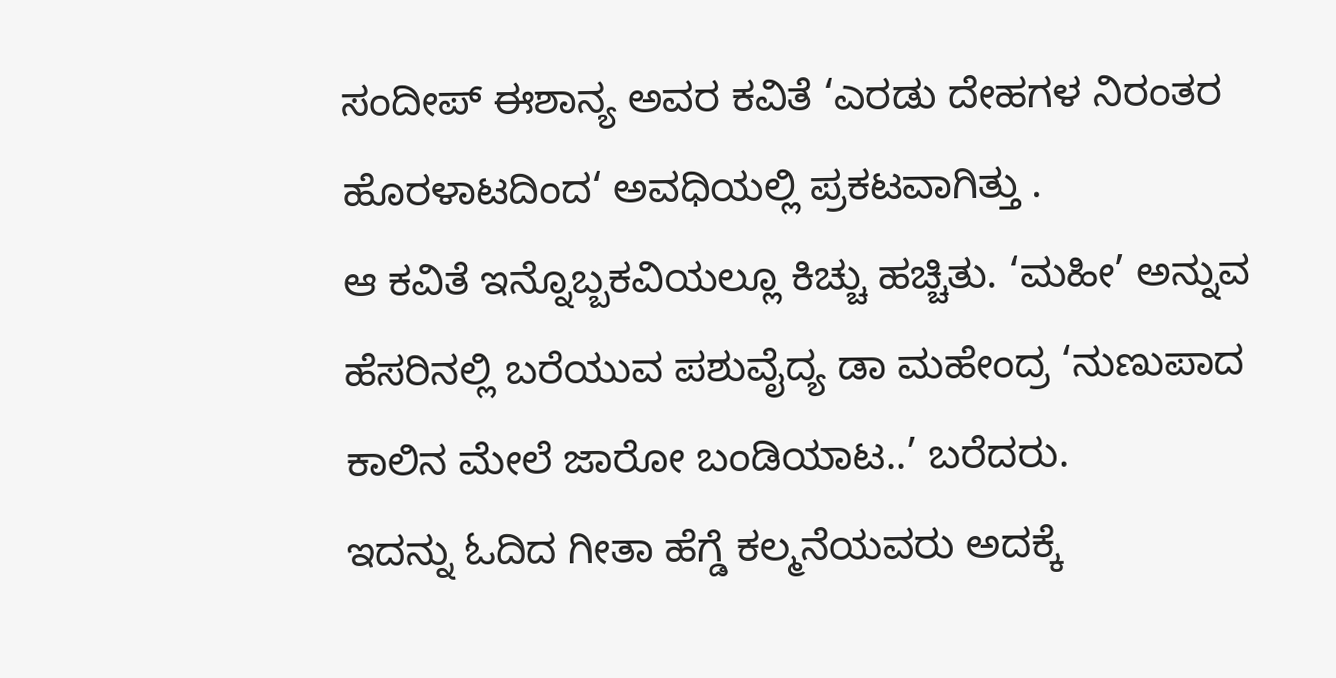ಸಂದೀಪ್ ಈಶಾನ್ಯ ಅವರ ಕವಿತೆ ‘ಎರಡು ದೇಹಗಳ ನಿರಂತರ ಹೊರಳಾಟದಿಂದ‘ ಅವಧಿಯಲ್ಲಿ ಪ್ರಕಟವಾಗಿತ್ತು .
ಆ ಕವಿತೆ ಇನ್ನೊಬ್ಬಕವಿಯಲ್ಲೂ ಕಿಚ್ಚು ಹಚ್ಚಿತು. ‘ಮಹೀ’ ಅನ್ನುವ ಹೆಸರಿನಲ್ಲಿ ಬರೆಯುವ ಪಶುವೈದ್ಯ ಡಾ ಮಹೇಂದ್ರ ‘ನುಣುಪಾದ ಕಾಲಿನ ಮೇಲೆ ಜಾರೋ ಬಂಡಿಯಾಟ..’ ಬರೆದರು.
ಇದನ್ನು ಓದಿದ ಗೀತಾ ಹೆಗ್ಡೆ ಕಲ್ಮನೆಯವರು ಅದಕ್ಕೆ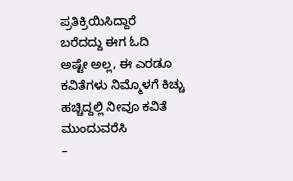ಪ್ರತಿಕ್ರಿಯಿಸಿದ್ದಾರೆ
ಬರೆದದ್ದು ಈಗ ಓದಿ
ಅಷ್ಟೇ ಅಲ್ಲ, ಈ ಎರಡೂ ಕವಿತೆಗಳು ನಿಮ್ಮೊಳಗೆ ಕಿಚ್ಚು ಹಚ್ಚಿದ್ದಲ್ಲಿ ನೀವೂ ಕವಿತೆ ಮುಂದುವರೆಸಿ
–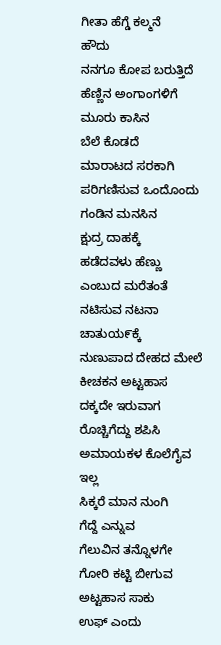ಗೀತಾ ಹೆಗ್ಡೆ ಕಲ್ಮನೆ
ಹೌದು
ನನಗೂ ಕೋಪ ಬರುತ್ತಿದೆ
ಹೆಣ್ಣಿನ ಅಂಗಾಂಗಳಿಗೆ
ಮೂರು ಕಾಸಿನ
ಬೆಲೆ ಕೊಡದೆ
ಮಾರಾಟದ ಸರಕಾಗಿ
ಪರಿಗಣಿಸುವ ಒಂದೊಂದು
ಗಂಡಿನ ಮನಸಿನ
ಕ್ಷುದ್ರ ದಾಹಕ್ಕೆ
ಹಡೆದವಳು ಹೆಣ್ಣು
ಎಂಬುದ ಮರೆತಂತೆ
ನಟಿಸುವ ನಟನಾ
ಚಾತುಯ೯ಕ್ಕೆ
ನುಣುಪಾದ ದೇಹದ ಮೇಲೆ
ಕೀಚಕನ ಅಟ್ಟಹಾಸ
ದಕ್ಕದೇ ಇರುವಾಗ
ರೊಚ್ಚಿಗೆದ್ದು ಶಪಿಸಿ
ಅಮಾಯಕಳ ಕೊಲೆಗೈವ
ಇಲ್ಲ
ಸಿಕ್ಕರೆ ಮಾನ ನುಂಗಿ
ಗೆದ್ದೆ ಎನ್ನುವ
ಗೆಲುವಿನ ತನ್ನೊಳಗೇ
ಗೋರಿ ಕಟ್ಟಿ ಬೀಗುವ
ಅಟ್ಟಹಾಸ ಸಾಕು
ಉಫ್ ಎಂದು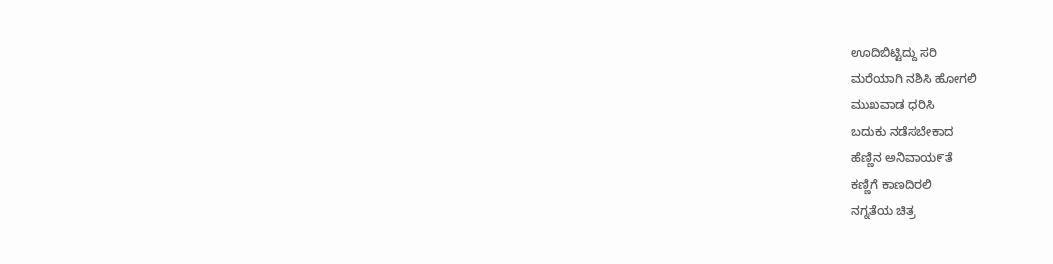ಊದಿಬಿಟ್ಟಿದ್ದು ಸರಿ
ಮರೆಯಾಗಿ ನಶಿಸಿ ಹೋಗಲಿ
ಮುಖವಾಡ ಧರಿಸಿ
ಬದುಕು ನಡೆಸಬೇಕಾದ
ಹೆಣ್ಣಿನ ಅನಿವಾಯ೯ತೆ
ಕಣ್ಣಿಗೆ ಕಾಣದಿರಲಿ
ನಗ್ನತೆಯ ಚಿತ್ರ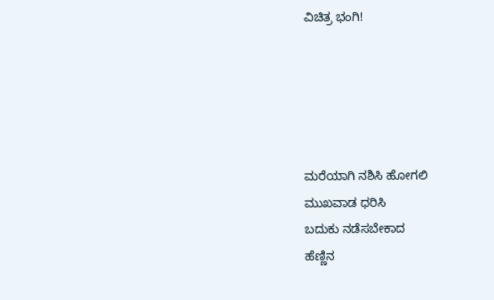ವಿಚಿತ್ರ ಭಂಗಿ!





ಮರೆಯಾಗಿ ನಶಿಸಿ ಹೋಗಲಿ
ಮುಖವಾಡ ಧರಿಸಿ
ಬದುಕು ನಡೆಸಬೇಕಾದ
ಹೆಣ್ಣಿನ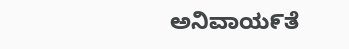ಅನಿವಾಯ೯ತೆ